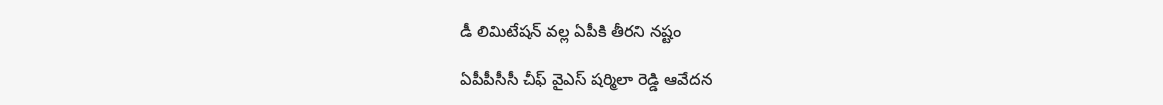డీ లిమిటేష‌న్ వ‌ల్ల ఏపీకి తీర‌ని న‌ష్టం

ఏపీపీసీసీ చీఫ్ వైఎస్ ష‌ర్మిలా రెడ్డి ఆవేద‌న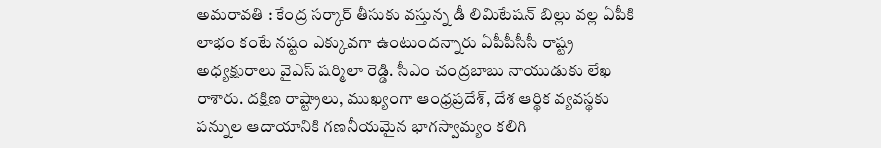అమ‌రావ‌తి : కేంద్ర స‌ర్కార్ తీసుకు వ‌స్తున్న డీ లిమిటేష‌న్ బిల్లు వ‌ల్ల ఏపీకి లాభం కంటే న‌ష్టం ఎక్కువ‌గా ఉంటుంద‌న్నారు ఏపీపీసీసీ రాష్ట్ర అధ్య‌క్షురాలు వైఎస్ ష‌ర్మిలా రెడ్డి. సీఎం చంద్ర‌బాబు నాయుడుకు లేఖ రాశారు. దక్షిణ రాష్ట్రాలు, ముఖ్యంగా ఆంధ్రప్రదేశ్, దేశ ఆర్థిక వ్యవస్థకు పన్నుల ఆదాయానికి గణనీయమైన భాగస్వామ్యం కలిగి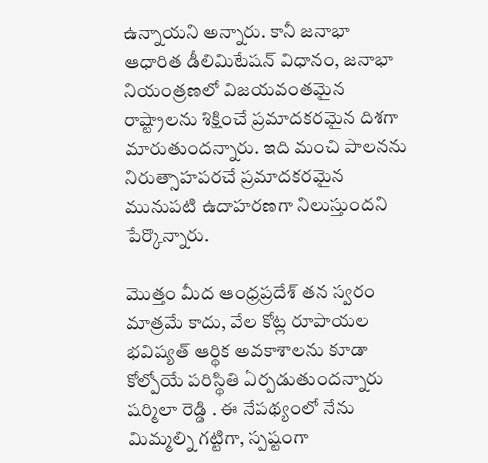ఉన్నాయని అన్నారు. కానీ జనాభా ఆధారిత డీలిమిటేషన్ విధానం, జనాభా నియంత్రణలో విజయవంతమైన రాష్ట్రాలను శిక్షించే ప్రమాదకరమైన దిశగా మారుతుంద‌న్నారు. ఇది మంచి పాలనను నిరుత్సాహపరచే ప్రమాదకరమైన మునుపటి ఉదాహరణగా నిలుస్తుందని పేర్కొన్నారు.

మొత్తం మీద ఆంధ్రప్రదేశ్ తన స్వరం మాత్రమే కాదు, వేల కోట్ల రూపాయల భవిష్యత్ ఆర్థిక అవకాశాలను కూడా కోల్పోయే పరిస్థితి ఏర్పడుతుందన్నారు ష‌ర్మిలా రెడ్డి . ఈ నేపథ్యంలో నేను మిమ్మల్ని గట్టిగా, స్పష్టంగా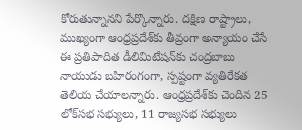కోరుతున్నానని పేర్కొన్నారు. దక్షిణ రాష్ట్రాలు, ముఖ్యంగా ఆంధ్రప్రదేశ్‌కు తీవ్రంగా అన్యాయం చేసే ఈ ప్రతిపాదిత డీలిమిటేషన్‌కు చంద్ర‌బాబు నాయుడు బహిరంగంగా, స్పష్టంగా వ్యతిరేకత తెలియ చేయాల‌న్నారు. ఆంధ్రప్రదేశ్‌కు చెందిన 25 లోక్‌సభ సభ్యులు, 11 రాజ్యసభ సభ్యులు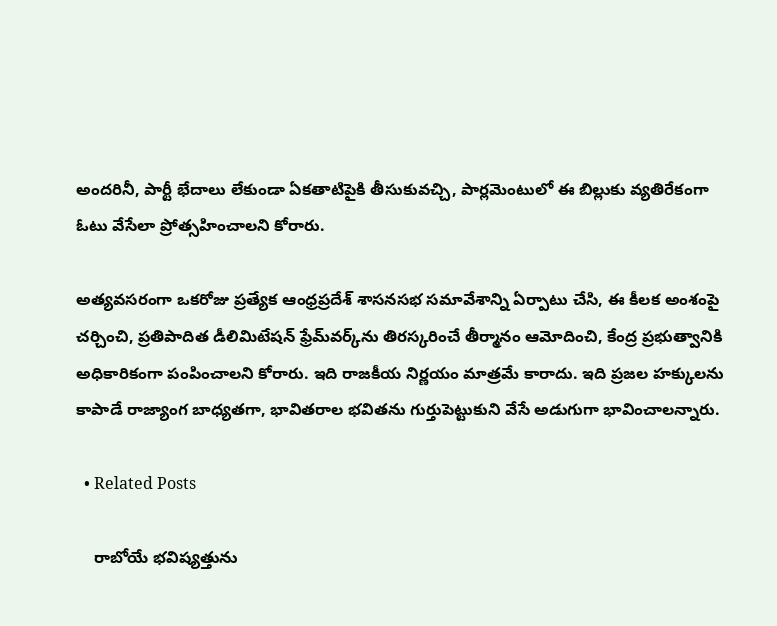అందరినీ, పార్టీ భేదాలు లేకుండా ఏకతాటిపైకి తీసుకువచ్చి, పార్లమెంటులో ఈ బిల్లుకు వ్యతిరేకంగా ఓటు వేసేలా ప్రోత్సహించాల‌ని కోరారు.

అత్యవసరంగా ఒకరోజు ప్రత్యేక ఆంధ్రప్రదేశ్ శాసనసభ సమావేశాన్ని ఏర్పాటు చేసి, ఈ కీలక అంశంపై చర్చించి, ప్రతిపాదిత డీలిమిటేషన్ ఫ్రేమ్‌వర్క్‌ను తిరస్కరించే తీర్మానం ఆమోదించి, కేంద్ర ప్రభుత్వానికి అధికారికంగా పంపించాలని కోరారు. ఇది రాజకీయ నిర్ణయం మాత్రమే కారాదు. ఇది ప్రజల హక్కులను కాపాడే రాజ్యాంగ బాధ్యతగా, భావితరాల భవితను గుర్తుపెట్టుకుని వేసే అడుగుగా భావించాల‌న్నారు.

  • Related Posts

    రాబోయే భ‌విష్య‌త్తును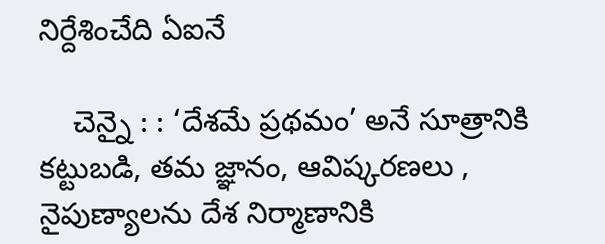నిర్దేశించేది ఏఐనే

    చెన్నై : : ‘దేశమే ప్రథమం’ అనే సూత్రానికి కట్టుబడి, తమ జ్ఞానం, ఆవిష్కరణలు , నైపుణ్యాలను దేశ నిర్మాణానికి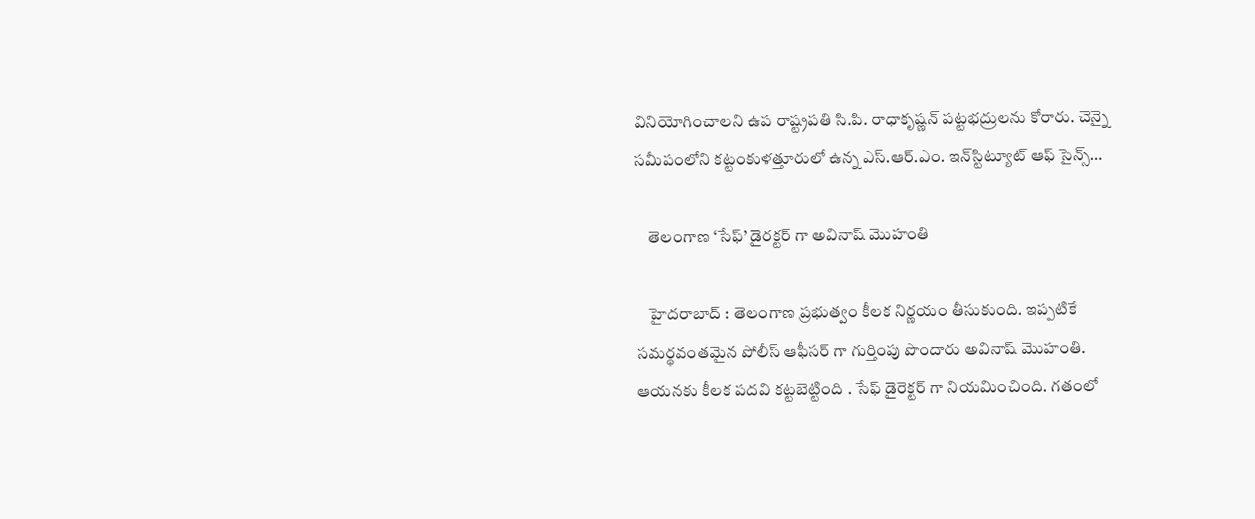వినియోగించాలని ఉప రాష్ట్రపతి సి.పి. రాధాకృష్ణన్ పట్టభద్రులను కోరారు. చెన్నై సమీపంలోని కట్టంకుళత్తూరులో ఉన్న ఎస్.ఆర్.ఎం. ఇన్‌స్టిట్యూట్ ఆఫ్ సైన్స్…

    తెలంగాణ ‘సేఫ్’ డైర‌క్ట‌ర్ గా అవినాష్ మొహంతి

    హైద‌రాబాద్ : తెలంగాణ ప్ర‌భుత్వం కీల‌క నిర్ణ‌యం తీసుకుంది. ఇప్ప‌టికే స‌మ‌ర్థ‌వంత‌మైన పోలీస్ ఆఫీస‌ర్ గా గుర్తింపు పొందారు అవినాష్ మొహంతి. ఆయ‌న‌కు కీల‌క ప‌ద‌వి క‌ట్ట‌బెట్టింది . సేఫ్ డైరెక్ట‌ర్ గా నియ‌మించింది. గతంలో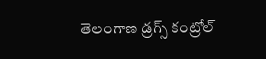తెలంగాణ డ్రగ్స్ కంట్రోల్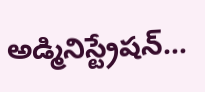అడ్మినిస్ట్రేషన్…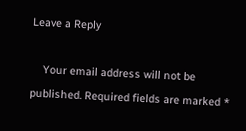Leave a Reply

    Your email address will not be published. Required fields are marked *